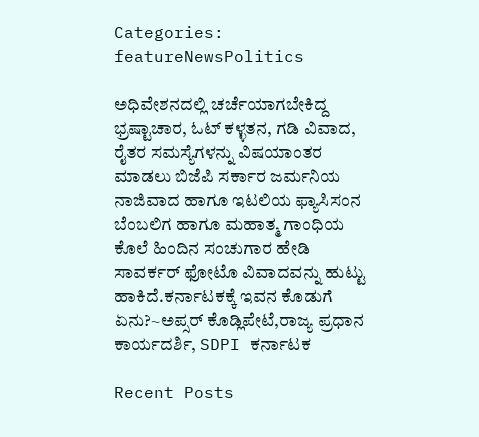Categories: featureNewsPolitics

ಅಧಿವೇಶನದಲ್ಲಿ ಚರ್ಚೆಯಾಗಬೇಕಿದ್ದ ಭ್ರಷ್ಟಾಚಾರ, ಓಟ್ ಕಳ್ಳತನ, ಗಡಿ ವಿವಾದ, ರೈತರ ಸಮಸ್ಯೆಗಳನ್ನು ವಿಷಯಾಂತರ ಮಾಡಲು ಬಿಜೆಪಿ ಸರ್ಕಾರ ಜರ್ಮನಿಯ ನಾಜಿವಾದ ಹಾಗೂ ಇಟಲಿಯ ಫ್ಯಾಸಿಸಂನ ಬೆಂಬಲಿಗ ಹಾಗೂ ಮಹಾತ್ಮ ಗಾಂಧಿಯ ಕೊಲೆ ಹಿಂದಿನ ಸಂಚುಗಾರ ಹೇಡಿ ಸಾವರ್ಕರ್ ಫೋಟೊ ವಿವಾದವನ್ನು ಹುಟ್ಟು ಹಾಕಿದೆ.ಕರ್ನಾಟಕಕ್ಕೆ ಇವನ ಕೊಡುಗೆ ಏನು?~ಅಪ್ಸರ್ ಕೊಡ್ಲಿಪೇಟೆ,ರಾಜ್ಯ ಪ್ರಧಾನ ಕಾರ್ಯದರ್ಶಿ, SDPI ಕರ್ನಾಟಕ

Recent Posts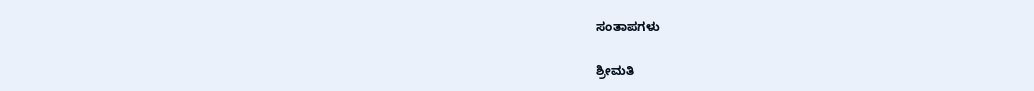ಸಂತಾಪಗಳು

ಶ್ರೀಮತಿ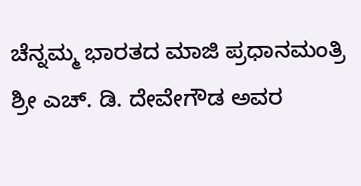ಚೆನ್ನಮ್ಮ ಭಾರತದ ಮಾಜಿ ಪ್ರಧಾನಮಂತ್ರಿ ಶ್ರೀ ಎಚ್. ಡಿ. ದೇವೇಗೌಡ ಅವರ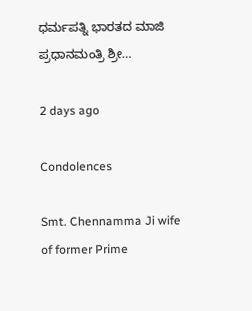ಧರ್ಮಪತ್ನಿ ಭಾರತದ ಮಾಜಿ ಪ್ರಧಾನಮಂತ್ರಿ ಶ್ರೀ…

2 days ago

Condolences

Smt. Chennamma Ji wife of former Prime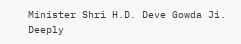Minister Shri H.D. Deve Gowda Ji. Deeply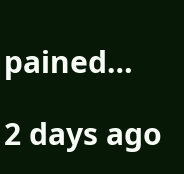pained…

2 days ago